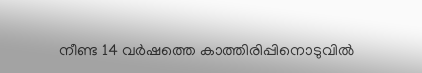നീണ്ട 14 വര്‍ഷത്തെ കാത്തിരിപ്പിനൊടുവില്‍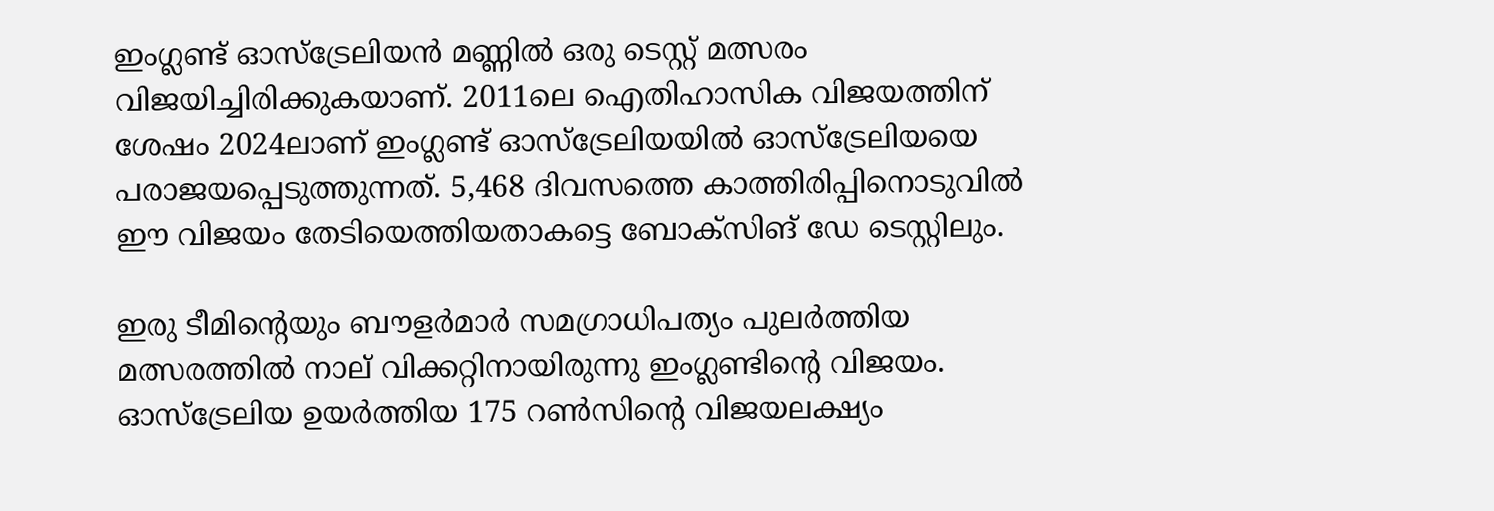ഇംഗ്ലണ്ട് ഓസ്‌ട്രേലിയന്‍ മണ്ണില്‍ ഒരു ടെസ്റ്റ് മത്സരം വിജയിച്ചിരിക്കുകയാണ്. 2011ലെ ഐതിഹാസിക വിജയത്തിന് ശേഷം 2024ലാണ് ഇംഗ്ലണ്ട് ഓസ്‌ട്രേലിയയില്‍ ഓസ്‌ട്രേലിയയെ പരാജയപ്പെടുത്തുന്നത്. 5,468 ദിവസത്തെ കാത്തിരിപ്പിനൊടുവില്‍ ഈ വിജയം തേടിയെത്തിയതാകട്ടെ ബോക്‌സിങ് ഡേ ടെസ്റ്റിലും.

ഇരു ടീമിന്റെയും ബൗളര്‍മാര്‍ സമഗ്രാധിപത്യം പുലര്‍ത്തിയ മത്സരത്തില്‍ നാല് വിക്കറ്റിനായിരുന്നു ഇംഗ്ലണ്ടിന്റെ വിജയം. ഓസ്‌ട്രേലിയ ഉയര്‍ത്തിയ 175 റണ്‍സിന്റെ വിജയലക്ഷ്യം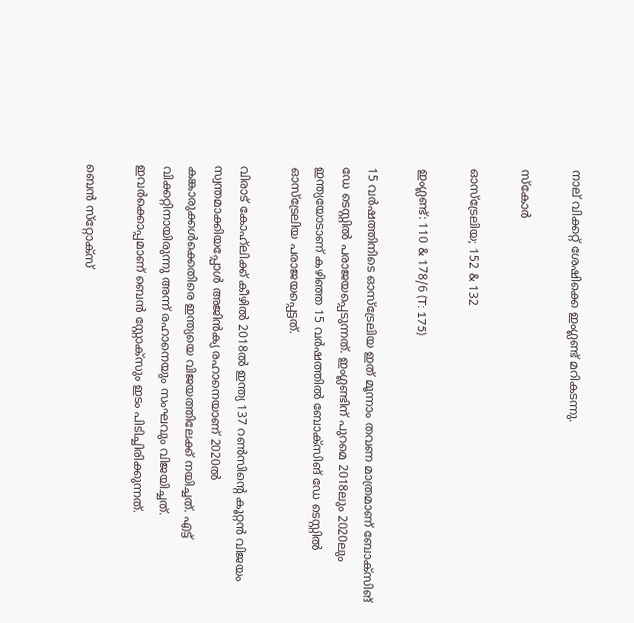നാല് വിക്കറ്റ് ശേഷിക്കെ ഇംഗ്ലണ്ട് മറികടന്നു.

സ്‌കോര്‍

ഓസ്‌ട്രേലിയ; 152 & 132

ഇംഗ്ലണ്ട്: 110 & 178/6 (T: 175)

15 വര്‍ഷത്തിനിടെ ഓസ്‌ട്രേലിയ ഇത് മൂന്നാം തവണ മാത്രമാണ് ബോക്‌സിങ് ഡേ ടെസ്റ്റില്‍ പരാജയപ്പെടുന്നത്. ഇംഗ്ലണ്ടിന് പുറമെ 2018ലും 2020ലും ഇന്ത്യയോടാണ് കഴിഞ്ഞ 15 വര്‍ഷത്തില്‍ ബോക്‌സിങ് ഡേ ടെസ്റ്റില്‍ ഓസ്‌ട്രേലിയ പരാജയപ്പെട്ടത്.

വിരാട് കോഹ്‌ലിക്ക് കീഴില്‍ 2018ല്‍ ഇന്ത്യ 137 റണ്‍സിന്റെ കൂറ്റന്‍ വിജയം സ്വന്തമാക്കിയപ്പോള്‍ അജിന്‍ക്യ രഹാനെയാണ് 2020ല്‍ കങ്കാരുക്കള്‍ക്കെതിരെ ഇന്ത്യയെ വിജയത്തിലേക്ക് നയിച്ചത്. എട്ട് വിക്കറ്റിനായിരുന്നു അന്ന് രഹാനെയും സംഘവും വിജയിച്ചത്. ഇവര്‍ക്കൊപ്പമാണ് ബെന്‍ സ്റ്റോക്‌സും ഇടം പിടിച്ചിരിക്കുന്നത്.

ബെന്‍ സ്‌റ്റോക്‌സ്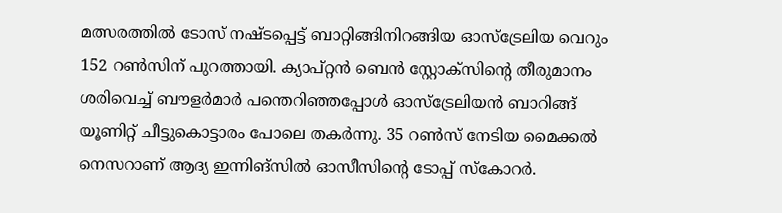മത്സരത്തില്‍ ടോസ് നഷ്ടപ്പെട്ട് ബാറ്റിങ്ങിനിറങ്ങിയ ഓസ്‌ട്രേലിയ വെറും 152 റണ്‍സിന് പുറത്തായി. ക്യാപ്റ്റന്‍ ബെന്‍ സ്റ്റോക്‌സിന്റെ തീരുമാനം ശരിവെച്ച് ബൗളര്‍മാര്‍ പന്തെറിഞ്ഞപ്പോള്‍ ഓസ്‌ട്രേലിയന്‍ ബാറിങ്ങ് യൂണിറ്റ് ചീട്ടുകൊട്ടാരം പോലെ തകര്‍ന്നു. 35 റണ്‍സ് നേടിയ മൈക്കല്‍ നെസറാണ് ആദ്യ ഇന്നിങ്‌സില്‍ ഓസീസിന്റെ ടോപ്പ് സ്‌കോറര്‍.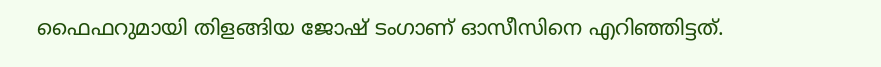ഫൈഫറുമായി തിളങ്ങിയ ജോഷ് ടംഗാണ് ഓസീസിനെ എറിഞ്ഞിട്ടത്.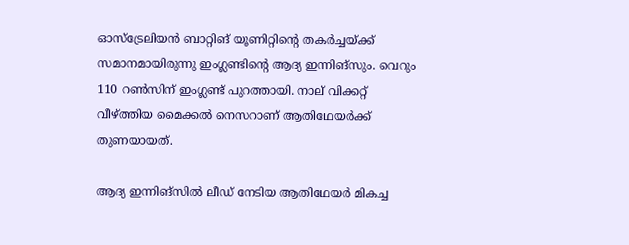ഓസ്‌ട്രേലിയന്‍ ബാറ്റിങ് യൂണിറ്റിന്റെ തകര്‍ച്ചയ്ക്ക് സമാനമായിരുന്നു ഇംഗ്ലണ്ടിന്റെ ആദ്യ ഇന്നിങ്‌സും. വെറും 110 റണ്‍സിന് ഇംഗ്ലണ്ട് പുറത്തായി. നാല് വിക്കറ്റ് വീഴ്ത്തിയ മൈക്കല്‍ നെസറാണ് ആതിഥേയര്‍ക്ക് തുണയായത്.

ആദ്യ ഇന്നിങ്‌സില്‍ ലീഡ് നേടിയ ആതിഥേയര്‍ മികച്ച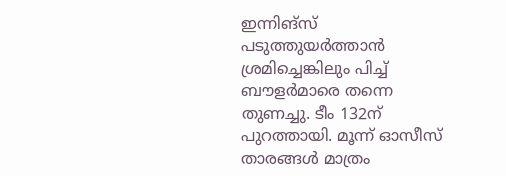ഇന്നിങ്‌സ് പടുത്തുയര്‍ത്താന്‍ ശ്രമിച്ചെങ്കിലും പിച്ച് ബൗളര്‍മാരെ തന്നെ തുണച്ചു. ടീം 132ന് പുറത്തായി. മൂന്ന് ഓസീസ് താരങ്ങള്‍ മാത്രം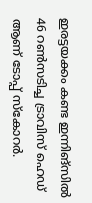ഇരട്ടയക്കം കണ്ട ഇന്നിങ്‌സില്‍ 46 റണ്‍സടിച്ച ട്രാവിസ് ഹെഡ് ആണ് ടോപ്പ് സ്‌കോറര്‍.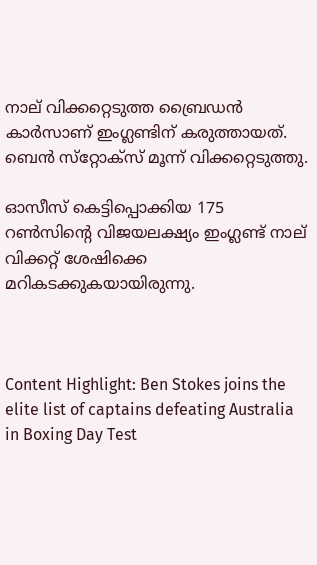നാല് വിക്കറ്റെടുത്ത ബ്രൈഡന്‍ കാര്‍സാണ് ഇംഗ്ലണ്ടിന് കരുത്തായത്. ബെന്‍ സ്‌റ്റോക്‌സ് മൂന്ന് വിക്കറ്റെടുത്തു.

ഓസീസ് കെട്ടിപ്പൊക്കിയ 175 റണ്‍സിന്റെ വിജയലക്ഷ്യം ഇംഗ്ലണ്ട് നാല് വിക്കറ്റ് ശേഷിക്കെ മറികടക്കുകയായിരുന്നു.



Content Highlight: Ben Stokes joins the elite list of captains defeating Australia in Boxing Day Test